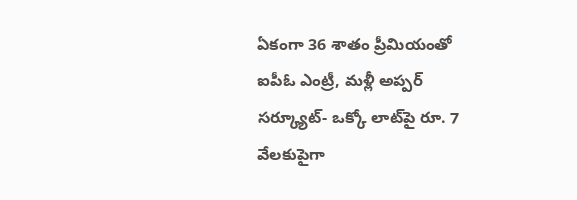ఏకంగా 36 శాతం ప్రీమియంతో ఐపీఓ ఎంట్రీ, మళ్లీ అప్పర్ సర్క్యూట్- ఒక్కో లాట్‌పై రూ. 7 వేలకుపైగా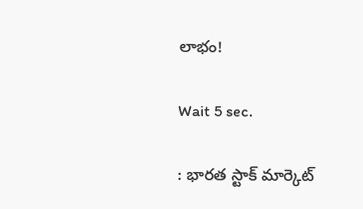లాభం!

Wait 5 sec.

: భారత స్టాక్ మార్కెట్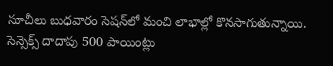సూచీలు బుధవారం సెషన్‌లో మంచి లాభాల్లో కొనసాగుతున్నాయి. సెన్సెక్స్ దాదాపు 500 పాయింట్లు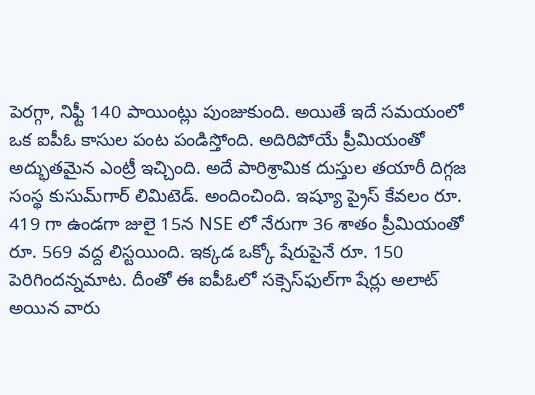పెరగ్గా, నిఫ్టీ 140 పాయింట్లు పుంజుకుంది. అయితే ఇదే సమయంలో ఒక ఐపీఓ కాసుల పంట పండిస్తోంది. అదిరిపోయే ప్రీమియంతో అద్భుతమైన ఎంట్రీ ఇచ్చింది. అదే పారిశ్రామిక దుస్తుల తయారీ దిగ్గజ సంస్థ కుసుమ్‌గార్ లిమిటెడ్. అందించింది. ఇష్యూ ప్రైస్ కేవలం రూ. 419 గా ఉండగా జులై 15న NSE లో నేరుగా 36 శాతం ప్రీమియంతో రూ. 569 వద్ద లిస్టయింది. ఇక్కడ ఒక్కో షేరుపైనే రూ. 150 పెరిగిందన్నమాట. దీంతో ఈ ఐపీఓలో సక్సెస్‌ఫుల్‌గా షేర్లు అలాట్ అయిన వారు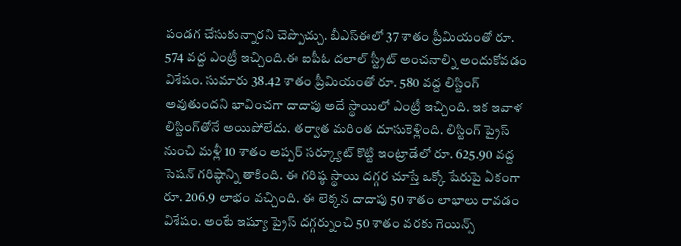పండగ చేసుకున్నారని చెప్పొచ్చు. బీఎస్ఈలో 37 శాతం ప్రీమియంతో రూ. 574 వద్ద ఎంట్రీ ఇచ్చింది.ఈ ఐపీఓ దలాల్ స్ట్రీట్ అంచనాల్ని అందుకోవడం విశేషం. సుమారు 38.42 శాతం ప్రీమియంతో రూ. 580 వద్ద లిస్టింగ్ అవుతుందని భావించగా దాదాపు అదే స్థాయిలో ఎంట్రీ ఇచ్చింది. ఇక ఇవాళ లిస్టింగ్‌తోనే అయిపోలేదు. తర్వాత మరింత దూసుకెళ్లింది. లిస్టింగ్ ప్రైస్ నుంచి మళ్లీ 10 శాతం అప్పర్ సర్క్యూట్ కొట్టి ఇంట్రాడేలో రూ. 625.90 వద్ద సెషన్ గరిష్ఠాన్ని తాకింది. ఈ గరిష్ఠ స్థాయి దగ్గర చూస్తే ఒక్కో షేరుపై ఏకంగా రూ. 206.9 లాభం వచ్చింది. ఈ లెక్కన దాదాపు 50 శాతం లాభాలు రావడం విశేషం. అంటే ఇష్యూ ప్రైస్ దగ్గర్నుంచి 50 శాతం వరకు గెయిన్స్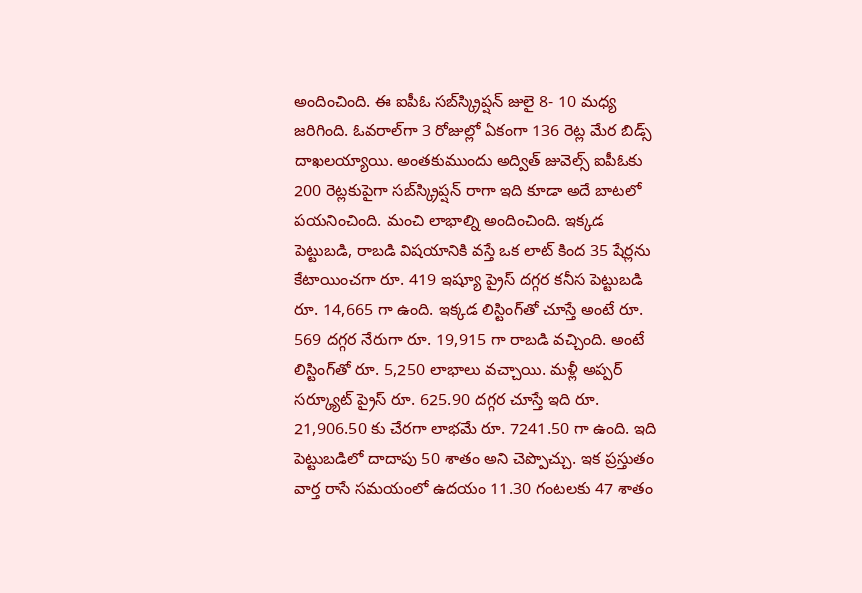అందించింది. ఈ ఐపీఓ సబ్‌స్క్రిప్షన్ జులై 8- 10 మధ్య జరిగింది. ఓవరాల్‌గా 3 రోజుల్లో ఏకంగా 136 రెట్ల మేర బిడ్స్ దాఖలయ్యాయి. అంతకుముందు అద్విత్ జువెల్స్ ఐపీఓకు 200 రెట్లకుపైగా సబ్‌స్క్రిప్షన్ రాగా ఇది కూడా అదే బాటలో పయనించింది. మంచి లాభాల్ని అందించింది. ఇక్కడ పెట్టుబడి, రాబడి విషయానికి వస్తే ఒక లాట్ కింద 35 షేర్లను కేటాయించగా రూ. 419 ఇష్యూ ప్రైస్ దగ్గర కనీస పెట్టుబడి రూ. 14,665 గా ఉంది. ఇక్కడ లిస్టింగ్‌తో చూస్తే అంటే రూ. 569 దగ్గర నేరుగా రూ. 19,915 గా రాబడి వచ్చింది. అంటే లిస్టింగ్‌తో రూ. 5,250 లాభాలు వచ్చాయి. మళ్లీ అప్పర్ సర్క్యూట్ ప్రైస్ రూ. 625.90 దగ్గర చూస్తే ఇది రూ. 21,906.50 కు చేరగా లాభమే రూ. 7241.50 గా ఉంది. ఇది పెట్టుబడిలో దాదాపు 50 శాతం అని చెప్పొచ్చు. ఇక ప్రస్తుతం వార్త రాసే సమయంలో ఉదయం 11.30 గంటలకు 47 శాతం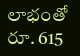లాభంతో రూ. 615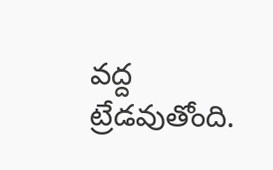వద్ద ట్రేడవుతోంది.